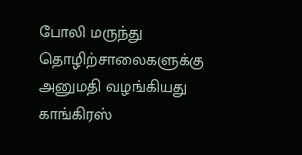போலி மருந்து தொழிற்சாலைகளுக்கு அனுமதி வழங்கியது காங்கிரஸ்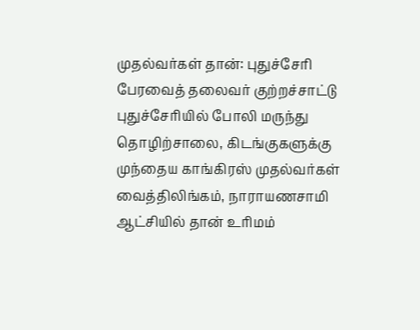முதல்வர்கள் தான்: புதுச்சேரி பேரவைத் தலைவர் குற்றச்சாட்டு
புதுச்சேரியில் போலி மருந்து தொழிற்சாலை, கிடங்குகளுக்கு முந்தைய காங்கிரஸ் முதல்வர்கள் வைத்திலிங்கம், நாராயணசாமி ஆட்சியில் தான் உரிமம்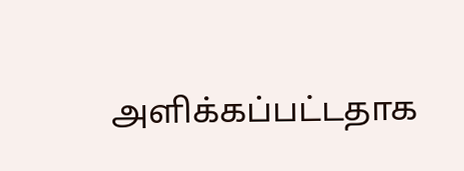அளிக்கப்பட்டதாக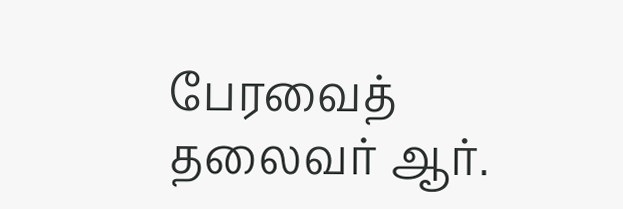பேரவைத் தலைவர் ஆர்.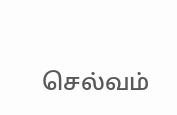செல்வம்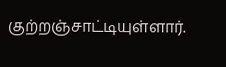குற்றஞ்சாட்டியுள்ளார்.